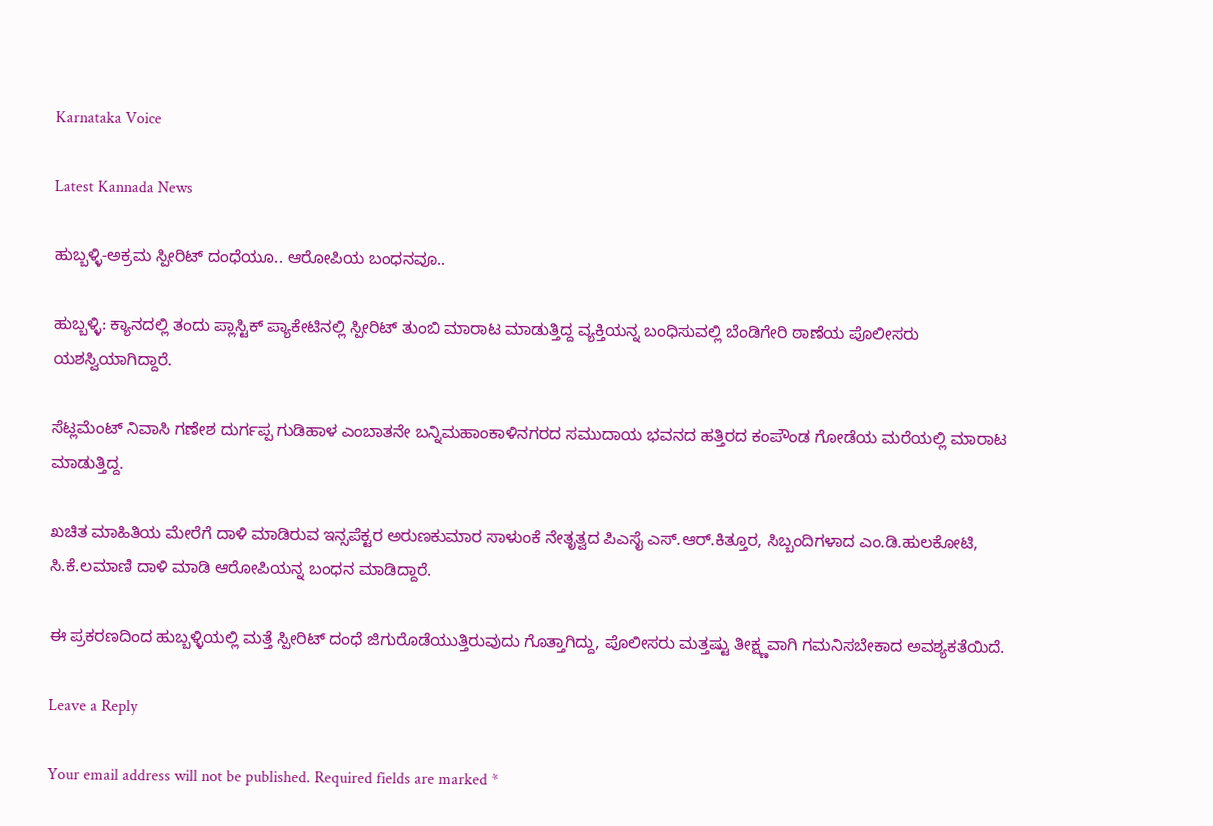Karnataka Voice

Latest Kannada News

ಹುಬ್ಬಳ್ಳಿ-ಅಕ್ರಮ ಸ್ಪೀರಿಟ್ ದಂಧೆಯೂ.. ಆರೋಪಿಯ ಬಂಧನವೂ..

ಹುಬ್ಬಳ್ಳಿ: ಕ್ಯಾನದಲ್ಲಿ ತಂದು ಪ್ಲಾಸ್ಟಿಕ್ ಪ್ಯಾಕೇಟಿನಲ್ಲಿ ಸ್ಪೀರಿಟ್ ತುಂಬಿ ಮಾರಾಟ ಮಾಡುತ್ತಿದ್ದ ವ್ಯಕ್ತಿಯನ್ನ ಬಂಧಿಸುವಲ್ಲಿ ಬೆಂಡಿಗೇರಿ ಠಾಣೆಯ ಪೊಲೀಸರು ಯಶಸ್ವಿಯಾಗಿದ್ದಾರೆ.

ಸೆಟ್ಲಮೆಂಟ್ ನಿವಾಸಿ ಗಣೇಶ ದುರ್ಗಪ್ಪ ಗುಡಿಹಾಳ ಎಂಬಾತನೇ ಬನ್ನಿಮಹಾಂಕಾಳಿನಗರದ ಸಮುದಾಯ ಭವನದ ಹತ್ತಿರದ ಕಂಪೌಂಡ ಗೋಡೆಯ ಮರೆಯಲ್ಲಿ ಮಾರಾಟ ಮಾಡುತ್ತಿದ್ದ.

ಖಚಿತ ಮಾಹಿತಿಯ ಮೇರೆಗೆ ದಾಳಿ ಮಾಡಿರುವ ಇನ್ಸಪೆಕ್ಟರ ಅರುಣಕುಮಾರ ಸಾಳುಂಕೆ ನೇತೃತ್ವದ ಪಿಎಸೈ ಎಸ್.ಆರ್.ಕಿತ್ತೂರ, ಸಿಬ್ಬಂದಿಗಳಾದ ಎಂ.ಡಿ.ಹುಲಕೋಟಿ, ಸಿ.ಕೆ.ಲಮಾಣಿ ದಾಳಿ ಮಾಡಿ ಆರೋಪಿಯನ್ನ ಬಂಧನ ಮಾಡಿದ್ದಾರೆ.

ಈ ಪ್ರಕರಣದಿಂದ ಹುಬ್ಬಳ್ಳಿಯಲ್ಲಿ ಮತ್ತೆ ಸ್ಪೀರಿಟ್ ದಂಧೆ ಜಿಗುರೊಡೆಯುತ್ತಿರುವುದು ಗೊತ್ತಾಗಿದ್ದು, ಪೊಲೀಸರು ಮತ್ತಷ್ಟು ತೀಕ್ಷ್ಣವಾಗಿ ಗಮನಿಸಬೇಕಾದ ಅವಶ್ಯಕತೆಯಿದೆ.

Leave a Reply

Your email address will not be published. Required fields are marked *